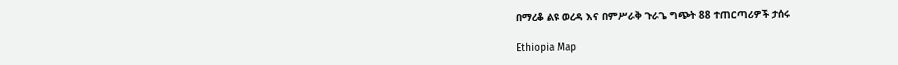በማረቆ ልዩ ወረዳ እና በምሥራቅ ጉራጌ ግጭት 88 ተጠርጣሪዎች ታሰሩ

Ethiopia Map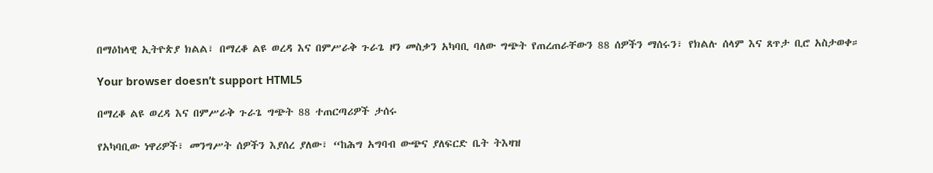በማዕከላዊ ኢትዮጵያ ክልል፣ በማረቆ ልዩ ወረዳ እና በምሥራቅ ጉራጌ ዞን መስቃን አካባቢ ባለው ግጭት የጠረጠራቸውን 88 ሰዎችን ማሰሩን፣ የክልሉ ሰላም እና ጸጥታ ቢሮ አስታወቀ።

Your browser doesn’t support HTML5

በማረቆ ልዩ ወረዳ እና በምሥራቅ ጉራጌ ግጭት 88 ተጠርጣሪዎች ታሰሩ

የአካባቢው ነዋሪዎች፣ መንግሥት ሰዎችን እያሰረ ያለው፣ “ከሕግ አግባብ ውጭና ያለፍርድ ቤት ትእዛዝ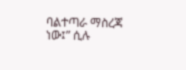ባልተጣራ ማስረጃ ነው፤” ሲሉ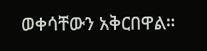ወቀሳቸውን አቅርበዋል።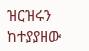ዝርዝሩን ከተያያዘው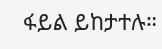ፋይል ይከታተሉ።